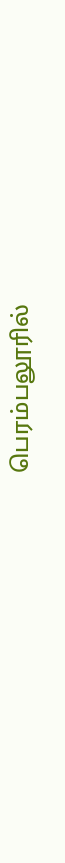பெரம்பலூரில்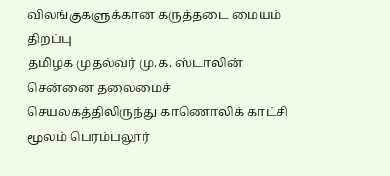விலங்குகளுக்கான கருத்தடை மையம் திறப்பு
தமிழக முதல்வர் மு.க. ஸ்டாலின் சென்னை தலைமைச் செயலகத்திலிருந்து காணொலிக் காட்சி மூலம் பெரம்பலூர்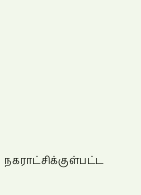நகராட்சிக்குள்பட்ட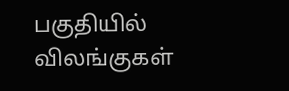பகுதியில் விலங்குகள்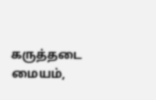கருத்தடை மையம்,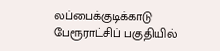லப்பைக்குடிக்காடு பேரூராட்சிப் பகுதியில்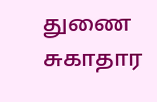துணை சுகாதார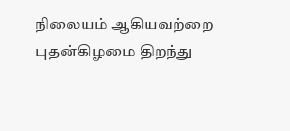நிலையம் ஆகியவற்றை புதன்கிழமை திறந்து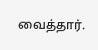வைத்தார்.